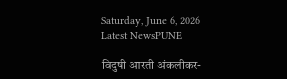Saturday, June 6, 2026
Latest NewsPUNE

विदुषी आरती अंकलीकर-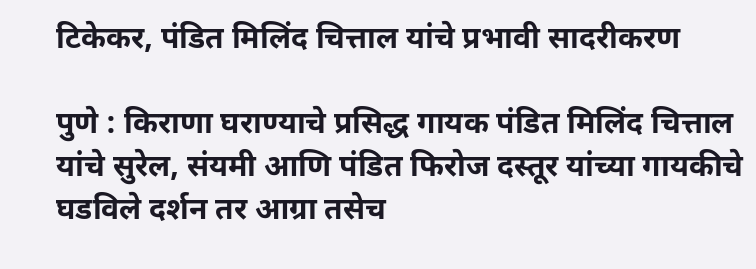टिकेकर, पंडित मिलिंद चित्ताल यांचे प्रभावी सादरीकरण

पुणे : किराणा घराण्याचे प्रसिद्ध गायक पंडित मिलिंद चित्ताल यांचे सुरेल, संयमी आणि पंडित फिरोज दस्तूर यांच्या गायकीचे घडविले दर्शन तर आग्रा तसेच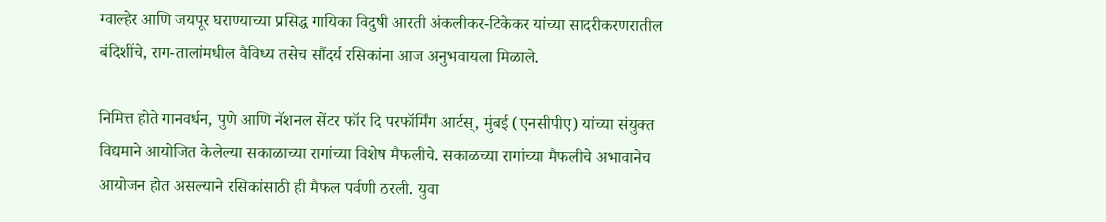ग्वाल्हेर आणि जयपूर घराण्याच्या प्रसिद्ध गायिका विदुषी आरती अंकलीकर-टिकेकर यांच्या सादरीकरणरातील बंदिशींचे, राग-तालांमधील वैविध्य तसेच सौंदर्य रसिकांना आज अनुभवायला मिळाले.

निमित्त होते गानवर्धन, पुणे आणि नॅशनल सेंटर फॉर दि परफॉर्मिंग आर्टस्‌‍, मुंबई (एनसीपीए) यांच्या संयुक्त विद्यमाने आयोजित केलेल्या सकाळाच्या रागांच्या विशेष मैफलीचे. सकाळच्या रागांच्या मैफलीचे अभावानेच आयोजन होत असल्याने रसिकांसाठी ही मैफल पर्वणी ठरली. युवा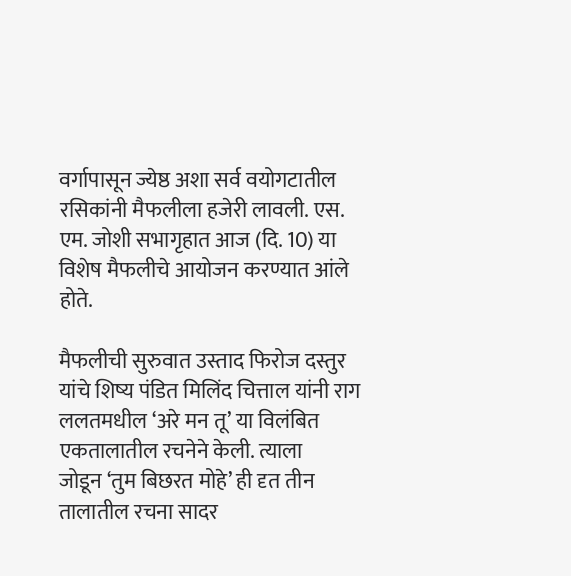वर्गापासून ज्येष्ठ अशा सर्व वयोगटातील रसिकांनी मैफलीला हजेरी लावली. एस. एम. जोशी सभागृहात आज (दि. 10) या विशेष मैफलीचे आयोजन करण्यात आंले होते.

मैफलीची सुरुवात उस्ताद फिरोज दस्तुर यांचे शिष्य पंडित मिलिंद चित्ताल यांनी राग ललतमधील ‌‘अरे मन तू’ या विलंबित एकतालातील रचनेने केली. त्याला जोडून ‌‘तुम बिछरत मोहे’ ही दृत तीन तालातील रचना सादर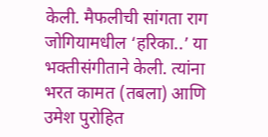केली. मैफलीची सांगता राग जोगियामधील ‌‘हरिका..’ या भक्तीसंगीताने केली. त्यांना भरत कामत (तबला) आणि उमेश पुरोहित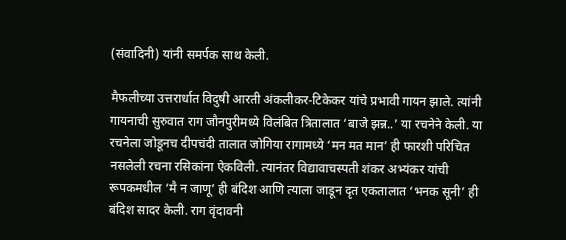(संवादिनी) यांनी समर्पक साथ केली.

मैफलीच्या उत्तरार्धात विदुषी आरती अंकलीकर-टिकेकर यांचे प्रभावी गायन झाले. त्यांनी गायनाची सुरुवात राग जौनपुरीमध्ये विलंबित त्रितालात ‌‘बाजे झन्न..’ या रचनेने केली. या रचनेला जोडूनच दीपचंदी तालात जोगिया रागामध्ये ‌‘मन मत मान’ ही फारशी परिचित नसलेली रचना रसिकांना ऐकविली. त्यानंतर विद्यावाचस्पती शंकर अभ्यंकर यांची रूपकमधील ‌‘मै न जाणू’ ही बंदिश आणि त्याला जाडून दृत एकतालात ‌‘भनक सूनी’ ही बंदिश सादर केली. राग वृंदावनी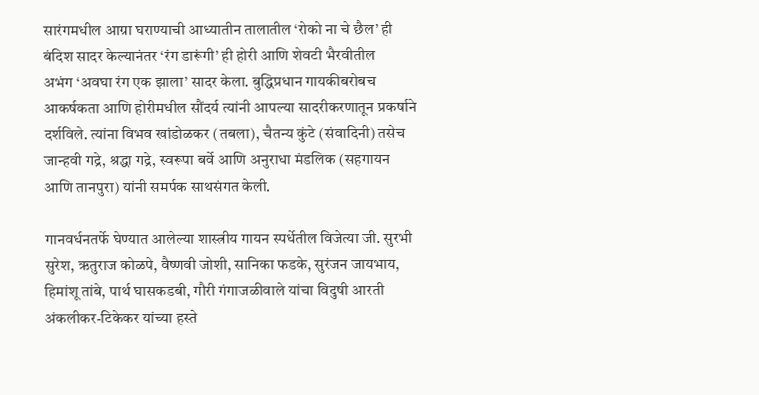सारंगमधील आग्रा घराण्याची आध्यातीन तालातील ‌‘रोको ना चे छैल’ ही बंदिश सादर केल्यानंतर ‌‘रंग डारूंगी’ ही होरी आणि शेवटी भैरवीतील अभंग ‌‘अवघा रंग एक झाला’ सादर केला. बुद्धिप्रधान गायकीबरोबच आकर्षकता आणि होरीमधील सौंदर्य त्यांनी आपल्या सादरीकरणातून प्रकर्षाने दर्शविले. त्यांना विभव खांडोळकर (तबला), चैतन्य कुंटे (संवादिनी) तसेच जान्हवी गद्रे, श्रद्धा गद्रे, स्वरूपा बर्वे आणि अनुराधा मंडलिक (सहगायन आणि तानपुरा) यांनी समर्पक साथसंगत केली.

गानवर्धनतर्फे घेण्यात आलेल्या शास्त्रीय गायन स्पर्धेतील विजेत्या जी. सुरभी सुरेश, ऋतुराज कोळपे, वैष्णवी जोशी, सानिका फडके, सुरंजन जायभाय, हिमांशू तांबे, पार्थ घासकडबी, गौरी गंगाजळीवाले यांचा विदुषी आरती अंकलीकर-टिकेकर यांच्या हस्ते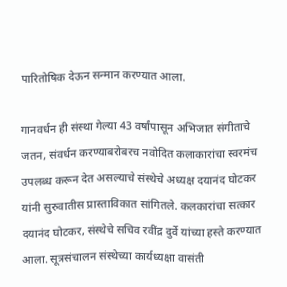पारितोषिक देऊन सन्मान करण्यात आला.

गानवर्धन ही संस्था गेल्या 43 वर्षांपासून अभिजात संगीताचे जतन, संवर्धन करण्याबरोबरच नवोदित कलाकारांचा स्वरमंच उपलब्ध करून देत असल्याचे संस्थेचे अध्यक्ष दयानंद घोटकर यांनी सुरुवातीस प्रास्ताविकात सांगितले. कलकारांचा सत्कार दयानंद घोटकर, संस्थेचे सचिव रवींद्र दुर्वे यांच्या हस्ते करण्यात आला. सूत्रसंचालन संस्थेच्या कार्यध्यक्षा वासंती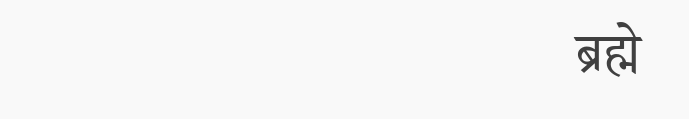ब्रह्मे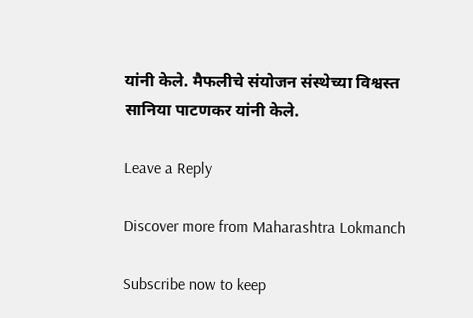यांनी केले. मैफलीचे संयोजन संस्थेच्या विश्वस्त सानिया पाटणकर यांनी केले.

Leave a Reply

Discover more from Maharashtra Lokmanch

Subscribe now to keep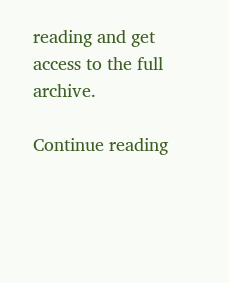reading and get access to the full archive.

Continue reading